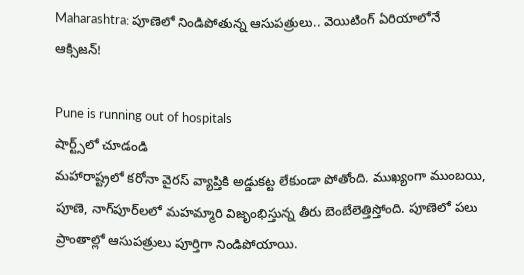Maharashtra: పూణెలో నిండిపోతున్న ఆసుపత్రులు.. వెయిటింగ్‌ ఏరియాలోనే ఆక్సిజన్‌!

Pune is running out of hospitals
షార్ట్స్‌లో చూడండి
మహారాష్ట్రలో కరోనా వైరస్‌ వ్యాప్తికి అడ్డుకట్ట లేకుండా పోతోంది. ముఖ్యంగా ముంబయి, పూణె, నాగ్‌పూర్‌లలో మహమ్మారి విజృంభిస్తున్న తీరు బెంబేలెత్తిస్తోంది. పూణెలో పలు ప్రాంతాల్లో ఆసుపత్రులు పూర్తిగా నిండిపోయాయి.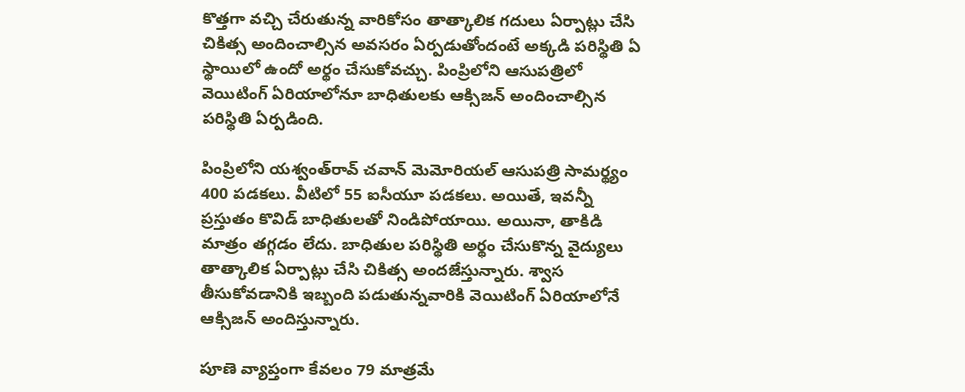కొత్తగా వచ్చి చేరుతున్న వారికోసం తాత్కాలిక గదులు ఏర్పాట్లు చేసి చికిత్స అందించాల్సిన అవసరం ఏర్పడుతోందంటే అక్కడి పరిస్థితి ఏ స్థాయిలో ఉందో అర్థం చేసుకోవచ్చు. పింప్రిలోని ఆసుపత్రిలో వెయిటింగ్‌ ఏరియాలోనూ బాధితులకు ఆక్సిజన్‌ అందించాల్సిన పరిస్థితి ఏర్పడింది.

పింప్రిలోని యశ్వంత్‌రావ్‌ చవాన్‌ మెమోరియల్‌ ఆసుపత్రి సామర్థ్యం 400 పడకలు. వీటిలో 55 ఐసీయూ పడకలు. అయితే, ఇవన్నీ ప్రస్తుతం కొవిడ్‌ బాధితులతో నిండిపోయాయి. అయినా, తాకిడి మాత్రం తగ్గడం లేదు. బాధితుల పరిస్థితి అర్థం చేసుకొన్న వైద్యులు తాత్కాలిక ఏర్పాట్లు చేసి చికిత్స అందజేస్తున్నారు. శ్వాస తీసుకోవడానికి ఇబ్బంది పడుతున్నవారికి వెయిటింగ్‌ ఏరియాలోనే ఆక్సిజన్‌ అందిస్తున్నారు.

పూణె వ్యాప్తంగా కేవలం 79 మాత్రమే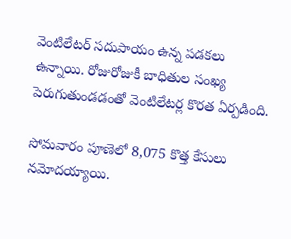వెంటిలేటర్‌ సదుపాయం ఉన్న పడకలు ఉన్నాయి. రోజురోజుకీ బాధితుల సంఖ్య పెరుగుతుండడంతో వెంటిలేటర్ల కొరత ఏర్పడింది.

సోమవారం పూణెలో 8,075 కొత్త కేసులు నమోదయ్యాయి.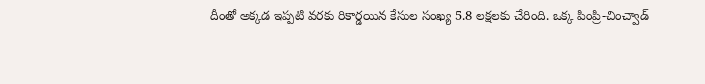దీంతో అక్కడ ఇప్పటి వరకు రికార్డయిన కేసుల సంఖ్య 5.8 లక్షలకు చేరింది. ఒక్క పింప్రి-చించ్వాడ్‌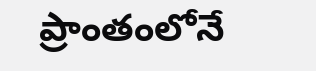ప్రాంతంలోనే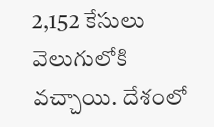2,152 కేసులు వెలుగులోకి వచ్చాయి. దేశంలో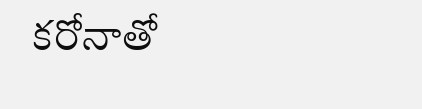కరోనాతో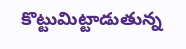కొట్టుమిట్టాడుతున్న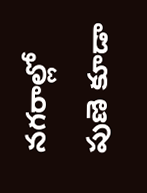నగరాల్లో పుణె కూడా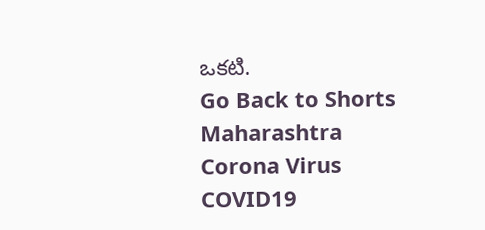ఒకటి.
Go Back to Shorts
Maharashtra
Corona Virus
COVID19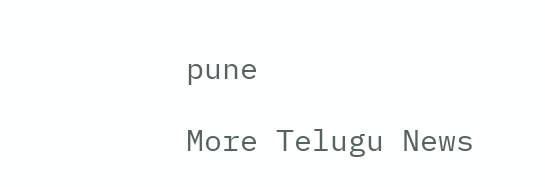pune

More Telugu News